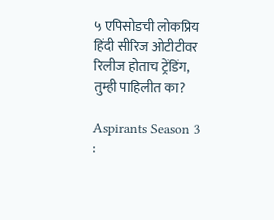५ एपिसोडची लोकप्रिय हिंदी सीरिज ओटीटीवर रिलीज होताच ट्रेंडिंग, तुम्ही पाहिलीत का?

Aspirants Season 3 :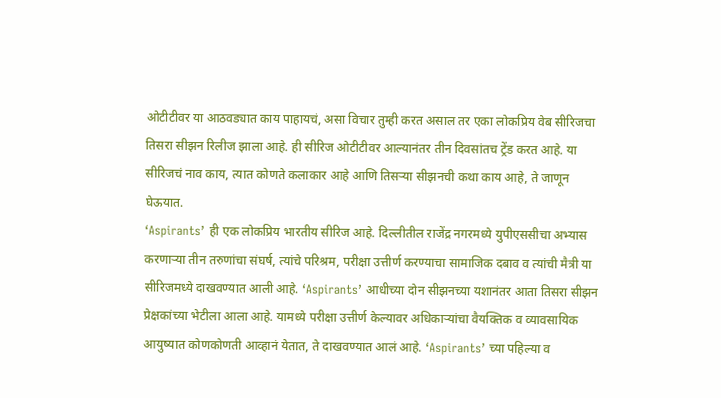ओटीटीवर या आठवड्यात काय पाहायचं, असा विचार तुम्ही करत असाल तर एका लोकप्रिय वेब सीरिजचा तिसरा सीझन रिलीज झाला आहे. ही सीरिज ओटीटीवर आल्यानंतर तीन दिवसांतच ट्रेंड करत आहे. या सीरिजचं नाव काय, त्यात कोणते कलाकार आहे आणि तिसऱ्या सीझनची कथा काय आहे, ते जाणून घेऊयात.
‘Aspirants’ ही एक लोकप्रिय भारतीय सीरिज आहे. दिल्लीतील राजेंद्र नगरमध्ये युपीएससीचा अभ्यास करणाऱ्या तीन तरुणांचा संघर्ष, त्यांचे परिश्रम, परीक्षा उत्तीर्ण करण्याचा सामाजिक दबाव व त्यांची मैत्री या सीरिजमध्ये दाखवण्यात आली आहे. ‘Aspirants’ आधीच्या दोन सीझनच्या यशानंतर आता तिसरा सीझन प्रेक्षकांच्या भेटीला आला आहे. यामध्ये परीक्षा उत्तीर्ण केल्यावर अधिकाऱ्यांचा वैयक्तिक व व्यावसायिक आयुष्यात कोणकोणती आव्हानं येतात, ते दाखवण्यात आलं आहे. ‘Aspirants’ च्या पहिल्या व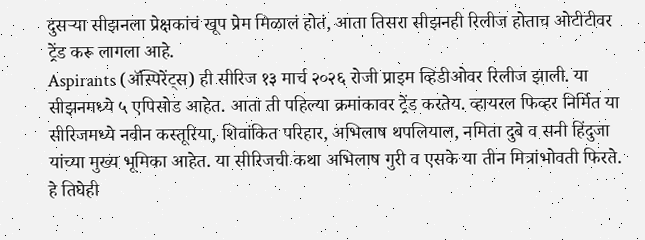दुसऱ्या सीझनला प्रेक्षकांचं खूप प्रेम मिळालं होतं, आता तिसरा सीझनही रिलीज होताच ओटीटीवर ट्रेंड करू लागला आहे.
Aspirants (ॲस्पिरेंट्स) ही सीरिज १३ मार्च २०२६ रोजी प्राइम व्हिडीओवर रिलीज झाली. या सीझनमध्ये ५ एपिसोड आहेत. आता ती पहिल्या क्रमांकावर ट्रेंड करतेय. व्हायरल फिव्हर निर्मित या सीरिजमध्ये नवीन कस्तूरिया, शिवांकित परिहार, अभिलाष थपलियाल, नमिता दुबे व सनी हिंदुजा यांच्या मुख्य भूमिका आहेत. या सीरिजची कथा अभिलाष गुरी व एसके या तीन मित्रांभोवती फिरते. हे तिघेही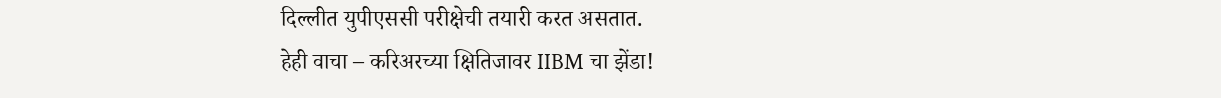दिल्लीत युपीएससी परीक्षेची तयारी करत असतात.
हेही वाचा – करिअरच्या क्षितिजावर IIBM चा झेंडा!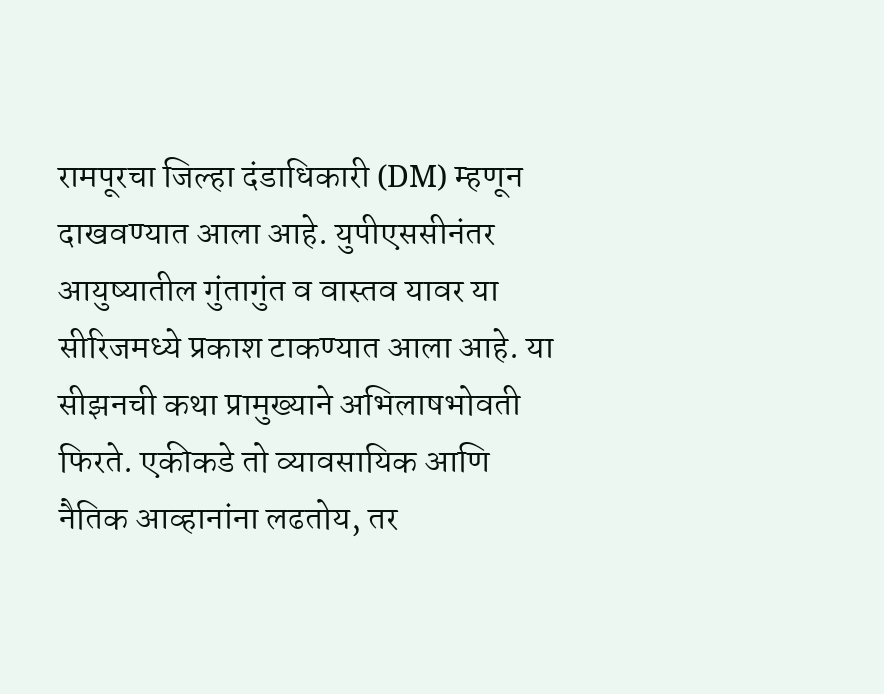रामपूरचा जिल्हा दंडाधिकारी (DM) म्हणून दाखवण्यात आला आहे. युपीएससीनंतर आयुष्यातील गुंतागुंत व वास्तव यावर या सीरिजमध्ये प्रकाश टाकण्यात आला आहे. या सीझनची कथा प्रामुख्याने अभिलाषभोवती फिरते. एकीकडे तो व्यावसायिक आणि नैतिक आव्हानांना लढतोय, तर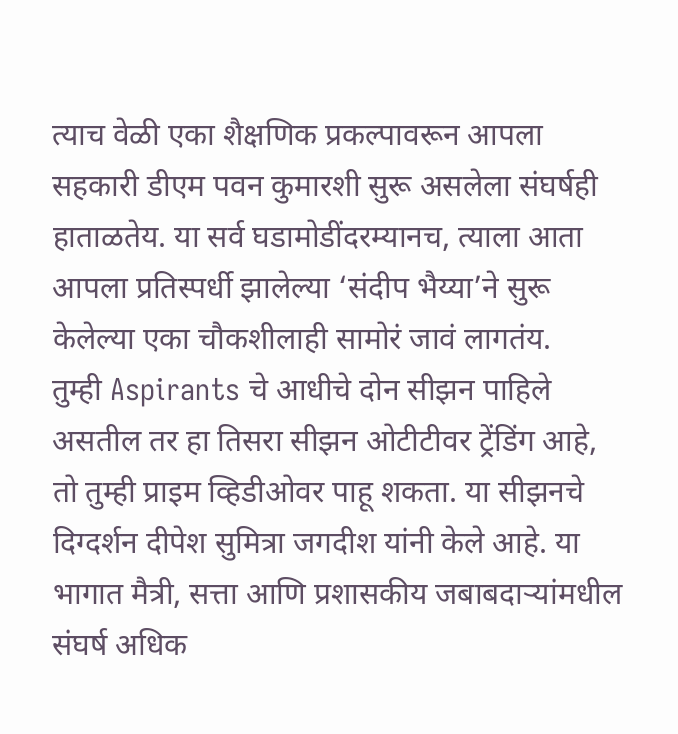त्याच वेळी एका शैक्षणिक प्रकल्पावरून आपला सहकारी डीएम पवन कुमारशी सुरू असलेला संघर्षही हाताळतेय. या सर्व घडामोडींदरम्यानच, त्याला आता आपला प्रतिस्पर्धी झालेल्या ‘संदीप भैय्या’ने सुरू केलेल्या एका चौकशीलाही सामोरं जावं लागतंय.
तुम्ही Aspirants चे आधीचे दोन सीझन पाहिले असतील तर हा तिसरा सीझन ओटीटीवर ट्रेंडिंग आहे, तो तुम्ही प्राइम व्हिडीओवर पाहू शकता. या सीझनचे दिग्दर्शन दीपेश सुमित्रा जगदीश यांनी केले आहे. या भागात मैत्री, सत्ता आणि प्रशासकीय जबाबदाऱ्यांमधील संघर्ष अधिक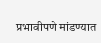प्रभावीपणे मांडण्यात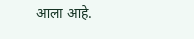आला आहे.